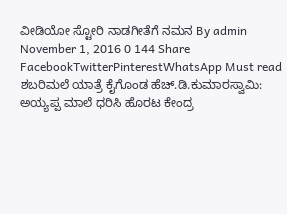ವೀಡಿಯೋ ಸ್ಟೋರಿ ನಾಡಗೀತೆಗೆ ನಮನ By admin November 1, 2016 0 144 Share FacebookTwitterPinterestWhatsApp Must read ಶಬರಿಮಲೆ ಯಾತ್ರೆ ಕೈಗೊಂಡ ಹೆಚ್.ಡಿ.ಕುಮಾರಸ್ವಾಮಿ: ಅಯ್ಯಪ್ಪ ಮಾಲೆ ಧರಿಸಿ ಹೊರಟ ಕೇಂದ್ರ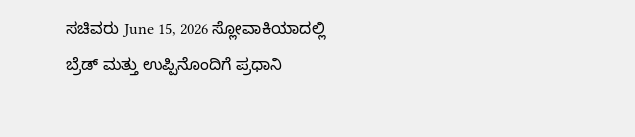ಸಚಿವರು June 15, 2026 ಸ್ಲೋವಾಕಿಯಾದಲ್ಲಿ ಬ್ರೆಡ್ ಮತ್ತು ಉಪ್ಪಿನೊಂದಿಗೆ ಪ್ರಧಾನಿ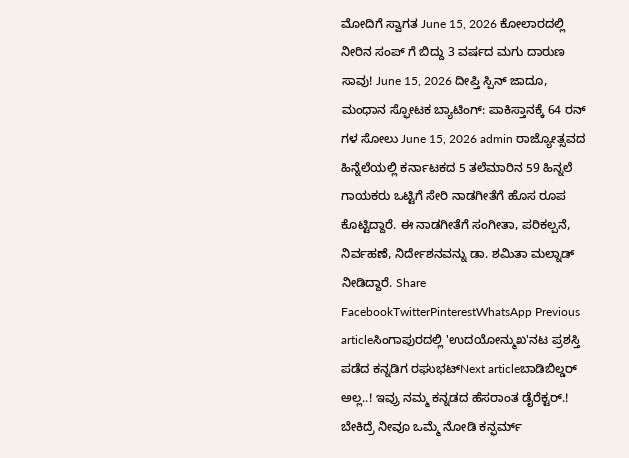ಮೋದಿಗೆ ಸ್ವಾಗತ June 15, 2026 ಕೋಲಾರದಲ್ಲಿ ನೀರಿನ ಸಂಪ್ ಗೆ ಬಿದ್ದು 3 ವರ್ಷದ ಮಗು ದಾರುಣ ಸಾವು! June 15, 2026 ದೀಪ್ತಿ ಸ್ಪಿನ್ ಜಾದೂ, ಮಂಧಾನ ಸ್ಫೋಟಕ ಬ್ಯಾಟಿಂಗ್: ಪಾಕಿಸ್ತಾನಕ್ಕೆ 64 ರನ್ ಗಳ ಸೋಲು June 15, 2026 admin ರಾಜ್ಯೋತ್ಸವದ ಹಿನ್ನೆಲೆಯಲ್ಲಿ ಕರ್ನಾಟಕದ 5 ತಲೆಮಾರಿನ 59 ಹಿನ್ನಲೆ ಗಾಯಕರು ಒಟ್ಟಿಗೆ ಸೇರಿ ನಾಡಗೀತೆಗೆ ಹೊಸ ರೂಪ ಕೊಟ್ಟಿದ್ದಾರೆ. ಈ ನಾಡಗೀತೆಗೆ ಸಂಗೀತಾ, ಪರಿಕಲ್ಪನೆ, ನಿರ್ವಹಣೆ, ನಿರ್ದೇಶನವನ್ನು ಡಾ. ಶಮಿತಾ ಮಲ್ನಾಡ್ ನೀಡಿದ್ದಾರೆ. Share FacebookTwitterPinterestWhatsApp Previous articleಸಿಂಗಾಪುರದಲ್ಲಿ 'ಉದಯೋನ್ಮುಖ'ನಟ ಪ್ರಶಸ್ತಿ ಪಡೆದ ಕನ್ನಡಿಗ ರಘುಭಟ್Next articleಬಾಡಿಬಿಲ್ಡರ್ ಅಲ್ಲ..! ಇವ್ರು ನಮ್ಮ ಕನ್ನಡದ ಹೆಸರಾಂತ ಡೈರೆಕ್ಟರ್.! ಬೇಕಿದ್ರೆ ನೀವೂ ಒಮ್ಮೆ ನೋಡಿ ಕನ್ಫರ್ಮ್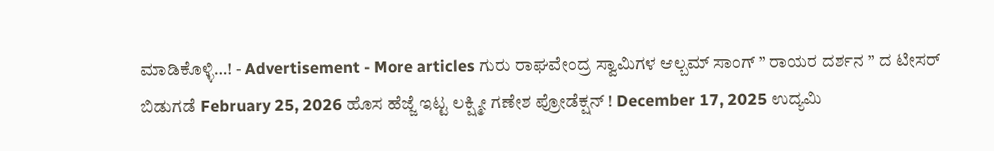ಮಾಡಿಕೊಳ್ಳಿ…! - Advertisement - More articles ಗುರು ರಾಘವೇಂದ್ರ ಸ್ವಾಮಿಗಳ ಆಲ್ಬಮ್ ಸಾಂಗ್ ” ರಾಯರ ದರ್ಶನ ” ದ ಟೀಸರ್ ಬಿಡುಗಡೆ February 25, 2026 ಹೊಸ ಹೆಜ್ಜೆ ಇಟ್ಟ ಲಕ್ಷ್ಮೀ ಗಣೇಶ ಪ್ರೋಡೆಕ್ಷನ್ ! December 17, 2025 ಉದ್ಯಮಿ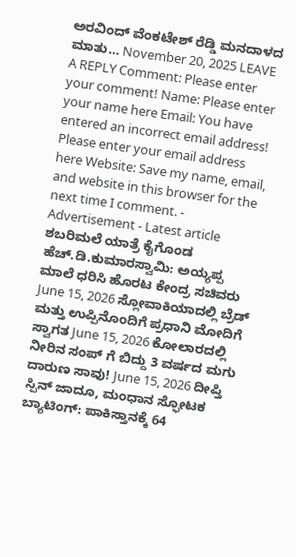ಅರವಿಂದ್ ವೆಂಕಟೇಶ್ ರೆಡ್ಡಿ ಮನದಾಳದ ಮಾತು… November 20, 2025 LEAVE A REPLY Comment: Please enter your comment! Name: Please enter your name here Email: You have entered an incorrect email address! Please enter your email address here Website: Save my name, email, and website in this browser for the next time I comment. - Advertisement - Latest article ಶಬರಿಮಲೆ ಯಾತ್ರೆ ಕೈಗೊಂಡ ಹೆಚ್.ಡಿ.ಕುಮಾರಸ್ವಾಮಿ: ಅಯ್ಯಪ್ಪ ಮಾಲೆ ಧರಿಸಿ ಹೊರಟ ಕೇಂದ್ರ ಸಚಿವರು June 15, 2026 ಸ್ಲೋವಾಕಿಯಾದಲ್ಲಿ ಬ್ರೆಡ್ ಮತ್ತು ಉಪ್ಪಿನೊಂದಿಗೆ ಪ್ರಧಾನಿ ಮೋದಿಗೆ ಸ್ವಾಗತ June 15, 2026 ಕೋಲಾರದಲ್ಲಿ ನೀರಿನ ಸಂಪ್ ಗೆ ಬಿದ್ದು 3 ವರ್ಷದ ಮಗು ದಾರುಣ ಸಾವು! June 15, 2026 ದೀಪ್ತಿ ಸ್ಪಿನ್ ಜಾದೂ, ಮಂಧಾನ ಸ್ಫೋಟಕ ಬ್ಯಾಟಿಂಗ್: ಪಾಕಿಸ್ತಾನಕ್ಕೆ 64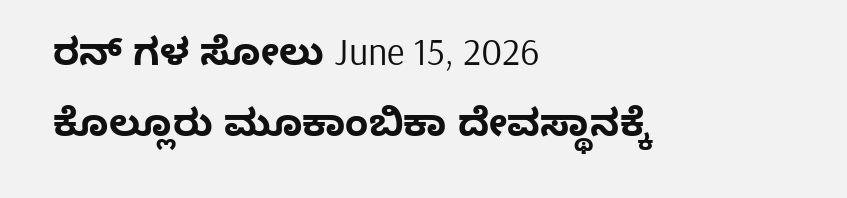ರನ್ ಗಳ ಸೋಲು June 15, 2026 ಕೊಲ್ಲೂರು ಮೂಕಾಂಬಿಕಾ ದೇವಸ್ಥಾನಕ್ಕೆ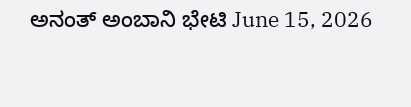ಅನಂತ್ ಅಂಬಾನಿ ಭೇಟಿ June 15, 2026